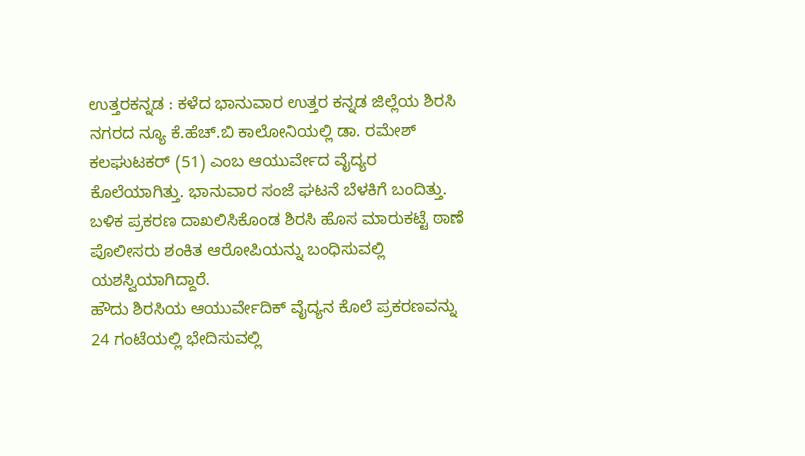ಉತ್ತರಕನ್ನಡ : ಕಳೆದ ಭಾನುವಾರ ಉತ್ತರ ಕನ್ನಡ ಜಿಲ್ಲೆಯ ಶಿರಸಿ ನಗರದ ನ್ಯೂ ಕೆ.ಹೆಚ್.ಬಿ ಕಾಲೋನಿಯಲ್ಲಿ ಡಾ. ರಮೇಶ್ ಕಲಘುಟಕರ್ (51) ಎಂಬ ಆಯುರ್ವೇದ ವೈದ್ಯರ ಕೊಲೆಯಾಗಿತ್ತು. ಭಾನುವಾರ ಸಂಜೆ ಘಟನೆ ಬೆಳಕಿಗೆ ಬಂದಿತ್ತು. ಬಳಿಕ ಪ್ರಕರಣ ದಾಖಲಿಸಿಕೊಂಡ ಶಿರಸಿ ಹೊಸ ಮಾರುಕಟ್ಟೆ ಠಾಣೆ ಪೊಲೀಸರು ಶಂಕಿತ ಆರೋಪಿಯನ್ನು ಬಂಧಿಸುವಲ್ಲಿ ಯಶಸ್ವಿಯಾಗಿದ್ದಾರೆ.
ಹೌದು ಶಿರಸಿಯ ಆಯುರ್ವೇದಿಕ್ ವೈದ್ಯನ ಕೊಲೆ ಪ್ರಕರಣವನ್ನು 24 ಗಂಟೆಯಲ್ಲಿ ಭೇದಿಸುವಲ್ಲಿ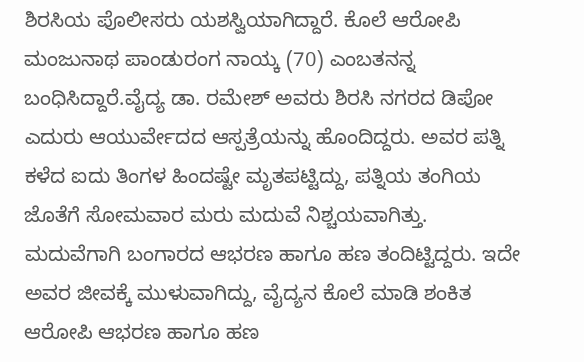ಶಿರಸಿಯ ಪೊಲೀಸರು ಯಶಸ್ವಿಯಾಗಿದ್ದಾರೆ. ಕೊಲೆ ಆರೋಪಿ ಮಂಜುನಾಥ ಪಾಂಡುರಂಗ ನಾಯ್ಕ (70) ಎಂಬತನನ್ನ ಬಂಧಿಸಿದ್ದಾರೆ.ವೈದ್ಯ ಡಾ. ರಮೇಶ್ ಅವರು ಶಿರಸಿ ನಗರದ ಡಿಪೋ ಎದುರು ಆಯುರ್ವೇದದ ಆಸ್ಪತ್ರೆಯನ್ನು ಹೊಂದಿದ್ದರು. ಅವರ ಪತ್ನಿ ಕಳೆದ ಐದು ತಿಂಗಳ ಹಿಂದಷ್ಟೇ ಮೃತಪಟ್ಟಿದ್ದು, ಪತ್ನಿಯ ತಂಗಿಯ ಜೊತೆಗೆ ಸೋಮವಾರ ಮರು ಮದುವೆ ನಿಶ್ಚಯವಾಗಿತ್ತು.
ಮದುವೆಗಾಗಿ ಬಂಗಾರದ ಆಭರಣ ಹಾಗೂ ಹಣ ತಂದಿಟ್ಟಿದ್ದರು. ಇದೇ ಅವರ ಜೀವಕ್ಕೆ ಮುಳುವಾಗಿದ್ದು, ವೈದ್ಯನ ಕೊಲೆ ಮಾಡಿ ಶಂಕಿತ ಆರೋಪಿ ಆಭರಣ ಹಾಗೂ ಹಣ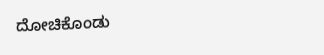ದೋಚಿಕೊಂಡು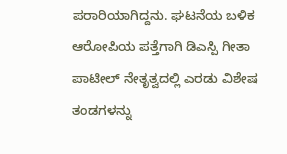ಪರಾರಿಯಾಗಿದ್ದನು. ಘಟನೆಯ ಬಳಿಕ ಆರೋಪಿಯ ಪತ್ತೆಗಾಗಿ ಡಿಎಸ್ಪಿ ಗೀತಾ ಪಾಟೀಲ್ ನೇತೃತ್ವದಲ್ಲಿ ಎರಡು ವಿಶೇಷ ತಂಡಗಳನ್ನು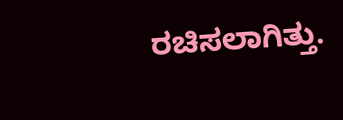ರಚಿಸಲಾಗಿತ್ತು.